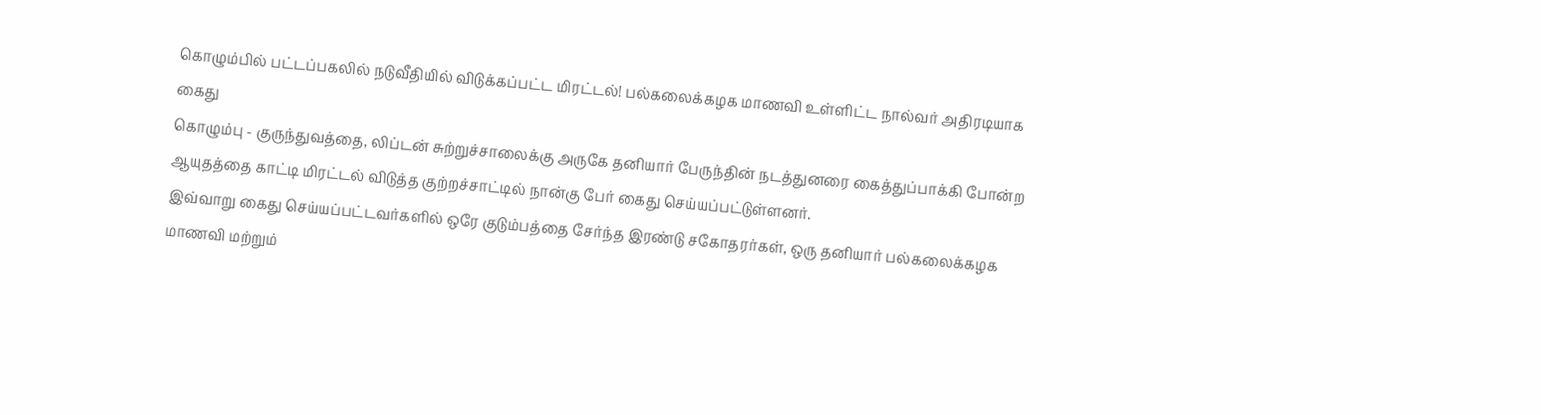கொழும்பில் பட்டப்பகலில் நடுவீதியில் விடுக்கப்பட்ட மிரட்டல்! பல்கலைக்கழக மாணவி உள்ளிட்ட நால்வர் அதிரடியாக கைது
கொழும்பு - குருந்துவத்தை, லிப்டன் சுற்றுச்சாலைக்கு அருகே தனியார் பேருந்தின் நடத்துனரை கைத்துப்பாக்கி போன்ற ஆயுதத்தை காட்டி மிரட்டல் விடுத்த குற்றச்சாட்டில் நான்கு பேர் கைது செய்யப்பட்டுள்ளனர்.
இவ்வாறு கைது செய்யப்பட்டவர்களில் ஒரே குடும்பத்தை சேர்ந்த இரண்டு சகோதரர்கள், ஒரு தனியார் பல்கலைக்கழக மாணவி மற்றும்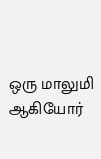ஒரு மாலுமி ஆகியோர்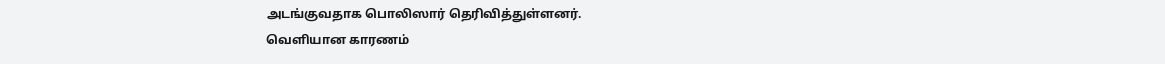அடங்குவதாக பொலிஸார் தெரிவித்துள்ளனர்.
வெளியான காரணம்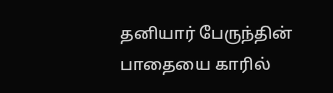தனியார் பேருந்தின் பாதையை காரில்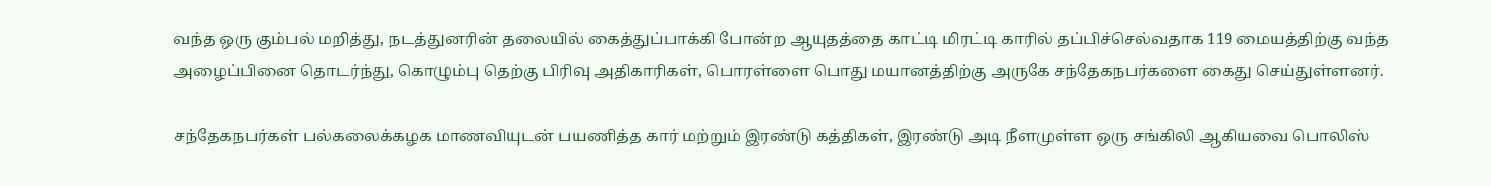வந்த ஒரு கும்பல் மறித்து, நடத்துனரின் தலையில் கைத்துப்பாக்கி போன்ற ஆயுதத்தை காட்டி மிரட்டி காரில் தப்பிச்செல்வதாக 119 மையத்திற்கு வந்த அழைப்பினை தொடர்ந்து, கொழும்பு தெற்கு பிரிவு அதிகாரிகள், பொரள்ளை பொது மயானத்திற்கு அருகே சந்தேகநபர்களை கைது செய்துள்ளனர்.

சந்தேகநபர்கள் பல்கலைக்கழக மாணவியுடன் பயணித்த கார் மற்றும் இரண்டு கத்திகள், இரண்டு அடி நீளமுள்ள ஒரு சங்கிலி ஆகியவை பொலிஸ்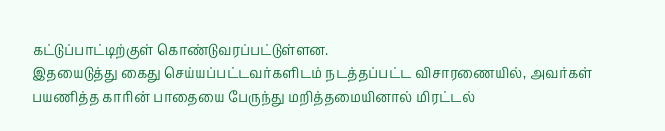கட்டுப்பாட்டிற்குள் கொண்டுவரப்பட்டுள்ளன.
இதயைடுத்து கைது செய்யப்பட்டவர்களிடம் நடத்தப்பட்ட விசாரணையில், அவர்கள் பயணித்த காரின் பாதையை பேருந்து மறித்தமையினால் மிரட்டல்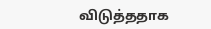விடுத்ததாக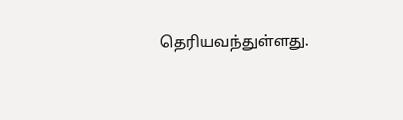தெரியவந்துள்ளது.